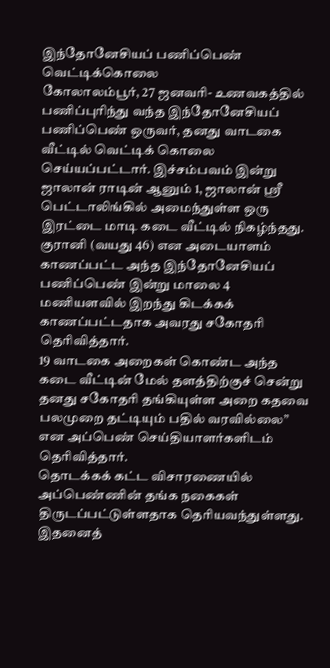இந்தோனேசியப் பணிப்பெண் வெட்டிக்கொலை
கோலாலம்பூர், 27 ஜனவரி- உணவகத்தில் பணிப்புரிந்து வந்த இந்தோனேசியப் பணிப்பெண் ஒருவர், தனது வாடகை வீட்டில் வெட்டிக் கொலை செய்யப்பட்டார். இச்சம்பவம் இன்று ஜாலான் ராடின் ஆனும் 1, ஜாலான் ஸ்ரீ பெட்டாலிங்கில் அமைந்துள்ள ஒரு இரட்டை மாடி கடை வீட்டில் நிகழ்ந்தது.
குரானி (வயது 46) என அடையாளம் காணப்பட்ட அந்த இந்தோனேசியப் பணிப்பெண் இன்று மாலை 4 மணியளவில் இறந்து கிடக்கக் காணப்பட்டதாக அவரது சகோதரி தெரிவித்தார்.
19 வாடகை அறைகள் கொண்ட அந்த கடை வீட்டின் மேல் தளத்திற்குச் சென்று தனது சகோதரி தங்கியுள்ள அறை கதவை பலமுறை தட்டியும் பதில் வரவில்லை” என அப்பெண் செய்தியாளர்களிடம் தெரிவித்தார்.
தொடக்கக் கட்ட விசாரணையில் அப்பெண்ணின் தங்க நகைகள் திருடப்பட்டுள்ளதாக தெரியவந்துள்ளது. இதனைத்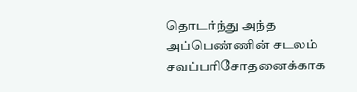தொடர்ந்து அந்த அப்பெண்ணின் சடலம் சவப்பரிசோதனைக்காக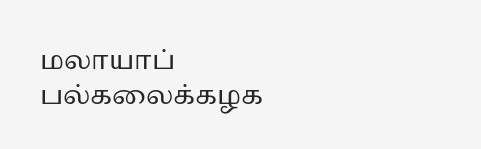மலாயாப் பல்கலைக்கழக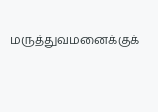மருத்துவமனைக்குக்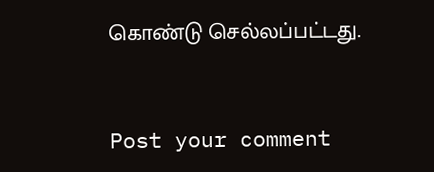கொண்டு செல்லப்பட்டது.



Post your comment